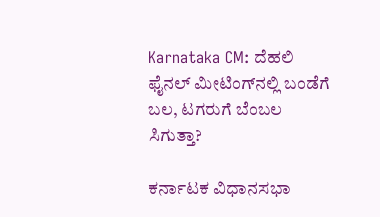Karnataka CM: ದೆಹಲಿ ಫೈನಲ್ ಮೀಟಿಂಗ್‌ನಲ್ಲಿ ಬಂಡೆಗೆ ಬಲ, ಟಗರುಗೆ ಬೆಂಬಲ ಸಿಗುತ್ತಾ?

ಕರ್ನಾಟಕ ವಿಧಾನಸಭಾ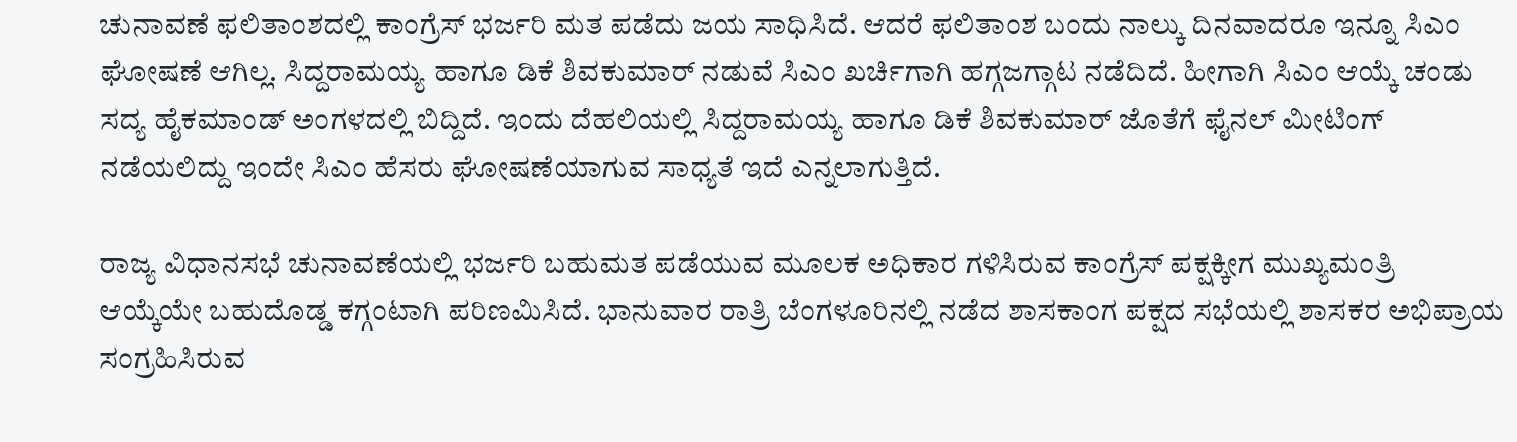ಚುನಾವಣೆ ಫಲಿತಾಂಶದಲ್ಲಿ ಕಾಂಗ್ರೆಸ್ ಭರ್ಜರಿ ಮತ ಪಡೆದು ಜಯ ಸಾಧಿಸಿದೆ. ಆದರೆ ಫಲಿತಾಂಶ ಬಂದು ನಾಲ್ಕು ದಿನವಾದರೂ ಇನ್ನೂ ಸಿಎಂ ಘೋಷಣೆ ಆಗಿಲ್ಲ. ಸಿದ್ದರಾಮಯ್ಯ ಹಾಗೂ ಡಿಕೆ ಶಿವಕುಮಾರ್ ನಡುವೆ ಸಿಎಂ ಖರ್ಚಿಗಾಗಿ ಹಗ್ಗಜಗ್ಗಾಟ ನಡೆದಿದೆ. ಹೀಗಾಗಿ ಸಿಎಂ ಆಯ್ಕೆ ಚಂಡು ಸದ್ಯ ಹೈಕಮಾಂಡ್ ಅಂಗಳದಲ್ಲಿ ಬಿದ್ದಿದೆ. ಇಂದು ದೆಹಲಿಯಲ್ಲಿ ಸಿದ್ದರಾಮಯ್ಯ ಹಾಗೂ ಡಿಕೆ ಶಿವಕುಮಾರ್ ಜೊತೆಗೆ ಫೈನಲ್ ಮೀಟಿಂಗ್ ನಡೆಯಲಿದ್ದು ಇಂದೇ ಸಿಎಂ ಹೆಸರು ಘೋಷಣೆಯಾಗುವ ಸಾಧ್ಯತೆ ಇದೆ ಎನ್ನಲಾಗುತ್ತಿದೆ.

ರಾಜ್ಯ ವಿಧಾನಸಭೆ ಚುನಾವಣೆಯಲ್ಲಿ ಭರ್ಜರಿ ಬಹುಮತ ಪಡೆಯುವ ಮೂಲಕ ಅಧಿಕಾರ ಗಳಿಸಿರುವ ಕಾಂಗ್ರೆಸ್ ಪಕ್ಷಕ್ಕೀಗ ಮುಖ್ಯಮಂತ್ರಿ ಆಯ್ಕೆಯೇ ಬಹುದೊಡ್ಡ ಕಗ್ಗಂಟಾಗಿ ಪರಿಣಮಿಸಿದೆ. ಭಾನುವಾರ ರಾತ್ರಿ ಬೆಂಗಳೂರಿನಲ್ಲಿ ನಡೆದ ಶಾಸಕಾಂಗ ಪಕ್ಷದ ಸಭೆಯಲ್ಲಿ ಶಾಸಕರ ಅಭಿಪ್ರಾಯ ಸಂಗ್ರಹಿಸಿರುವ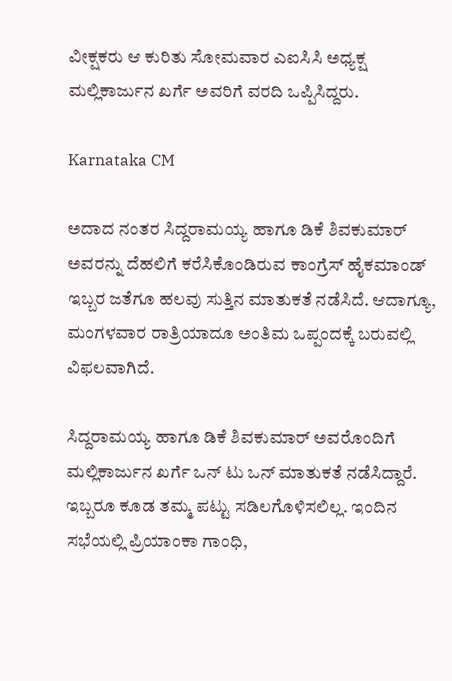ವೀಕ್ಷಕರು ಆ ಕುರಿತು ಸೋಮವಾರ ಎಐಸಿಸಿ ಅಧ್ಯಕ್ಷ ಮಲ್ಲಿಕಾರ್ಜುನ ಖರ್ಗೆ ಅವರಿಗೆ ವರದಿ ಒಪ್ಪಿಸಿದ್ದರು.

Karnataka CM

ಅದಾದ ನಂತರ ಸಿದ್ದರಾಮಯ್ಯ ಹಾಗೂ ಡಿಕೆ ಶಿವಕುಮಾರ್ ಅವರನ್ನು ದೆಹಲಿಗೆ ಕರೆಸಿಕೊಂಡಿರುವ ಕಾಂಗ್ರೆಸ್ ಹೈಕಮಾಂಡ್ ಇಬ್ಬರ ಜತೆಗೂ ಹಲವು ಸುತ್ತಿನ ಮಾತುಕತೆ ನಡೆಸಿದೆ. ಆದಾಗ್ಯೂ, ಮಂಗಳವಾರ ರಾತ್ರಿಯಾದೂ ಅಂತಿಮ ಒಪ್ಪಂದಕ್ಕೆ ಬರುವಲ್ಲಿ ವಿಫಲವಾಗಿದೆ.

ಸಿದ್ದರಾಮಯ್ಯ ಹಾಗೂ ಡಿಕೆ ಶಿವಕುಮಾರ್ ಅವರೊಂದಿಗೆ ಮಲ್ಲಿಕಾರ್ಜುನ ಖರ್ಗೆ ಒನ್ ಟು ಒನ್ ಮಾತುಕತೆ ನಡೆಸಿದ್ದಾರೆ. ಇಬ್ಬರೂ ಕೂಡ ತಮ್ಮ ಪಟ್ಟು ಸಡಿಲಗೊಳಿಸಲಿಲ್ಲ. ಇಂದಿನ ಸಭೆಯಲ್ಲಿ ಪ್ರಿಯಾಂಕಾ ಗಾಂಧಿ,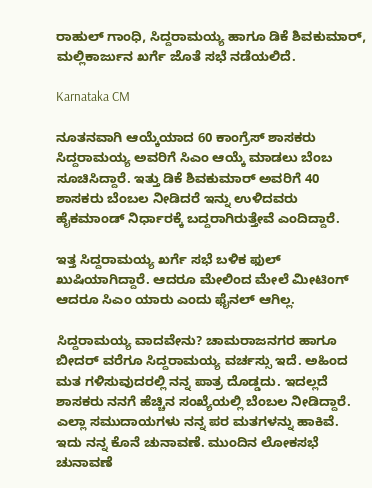ರಾಹುಲ್ ಗಾಂಧಿ, ಸಿದ್ದರಾಮಯ್ಯ ಹಾಗೂ ಡಿಕೆ ಶಿವಕುಮಾರ್, ಮಲ್ಲಿಕಾರ್ಜುನ ಖರ್ಗೆ ಜೊತೆ ಸಭೆ ನಡೆಯಲಿದೆ.

Karnataka CM

ನೂತನವಾಗಿ ಆಯ್ಕೆಯಾದ 60 ಕಾಂಗ್ರೆಸ್ ಶಾಸಕರು ಸಿದ್ದರಾಮಯ್ಯ ಅವರಿಗೆ ಸಿಎಂ ಆಯ್ಕೆ ಮಾಡಲು ಬೆಂಬ ಸೂಚಿಸಿದ್ದಾರೆ. ಇತ್ತು ಡಿಕೆ ಶಿವಕುಮಾರ್ ಅವರಿಗೆ 40 ಶಾಸಕರು ಬೆಂಬಲ ನೀಡಿದರೆ ಇನ್ನು ಉಳಿದವರು ಹೈಕಮಾಂಡ್ ನಿರ್ಧಾರಕ್ಕೆ ಬದ್ದರಾಗಿರುತ್ತೇವೆ ಎಂದಿದ್ದಾರೆ.

ಇತ್ತ ಸಿದ್ದರಾಮಯ್ಯ ಖರ್ಗೆ ಸಭೆ ಬಳಿಕ ಫುಲ್ ಖುಷಿಯಾಗಿದ್ದಾರೆ. ಆದರೂ ಮೇಲಿಂದ ಮೇಲೆ ಮೀಟಿಂಗ್ ಆದರೂ ಸಿಎಂ ಯಾರು ಎಂದು ಫೈನಲ್ ಆಗಿಲ್ಲ.

ಸಿದ್ದರಾಮಯ್ಯ ವಾದವೇನು? ಚಾಮರಾಜನಗರ ಹಾಗೂ ಬೀದರ್ ವರೆಗೂ ಸಿದ್ದರಾಮಯ್ಯ ವರ್ಚಸ್ಸು ಇದೆ. ಅಹಿಂದ ಮತ ಗಳಿಸುವುದರಲ್ಲಿ ನನ್ನ ಪಾತ್ರ ದೊಡ್ಡದು. ಇದಲ್ಲದೆ ಶಾಸಕರು ನನಗೆ ಹೆಚ್ಚಿನ ಸಂಖ್ಯೆಯಲ್ಲಿ ಬೆಂಬಲ ನೀಡಿದ್ದಾರೆ. ಎಲ್ಲಾ ಸಮುದಾಯಗಳು ನನ್ನ ಪರ ಮತಗಳನ್ನು ಹಾಕಿವೆ. ಇದು ನನ್ನ ಕೊನೆ ಚುನಾವಣೆ. ಮುಂದಿನ ಲೋಕಸಭೆ ಚುನಾವಣೆ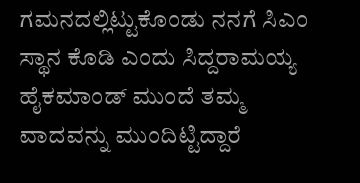ಗಮನದಲ್ಲಿಟ್ಟುಕೊಂಡು ನನಗೆ ಸಿಎಂ ಸ್ಥಾನ ಕೊಡಿ ಎಂದು ಸಿದ್ದರಾಮಯ್ಯ ಹೈಕಮಾಂಡ್ ಮುಂದೆ ತಮ್ಮ ವಾದವನ್ನು ಮುಂದಿಟ್ಟಿದ್ದಾರೆ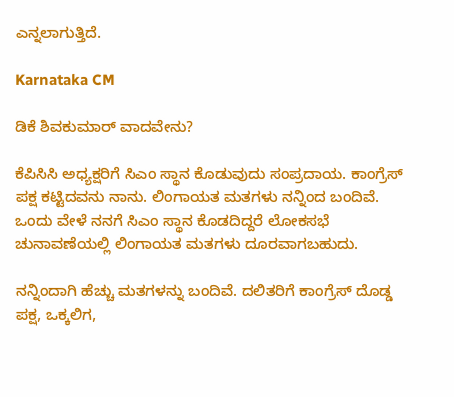ಎನ್ನಲಾಗುತ್ತಿದೆ.

Karnataka CM

ಡಿಕೆ ಶಿವಕುಮಾರ್ ವಾದವೇನು?

ಕೆಪಿಸಿಸಿ ಅಧ್ಯಕ್ಷರಿಗೆ ಸಿಎಂ ಸ್ಥಾನ ಕೊಡುವುದು ಸಂಪ್ರದಾಯ. ಕಾಂಗ್ರೆಸ್‌ ಪಕ್ಷ ಕಟ್ಟಿದವನು ನಾನು. ಲಿಂಗಾಯತ ಮತಗಳು ನನ್ನಿಂದ ಬಂದಿವೆ. ಒಂದು ವೇಳೆ ನನಗೆ ಸಿಎಂ ಸ್ಥಾನ ಕೊಡದಿದ್ದರೆ ಲೋಕಸಭೆ ಚುನಾವಣೆಯಲ್ಲಿ ಲಿಂಗಾಯತ ಮತಗಳು ದೂರವಾಗಬಹುದು.

ನನ್ನಿಂದಾಗಿ ಹೆಚ್ಚು ಮತಗಳನ್ನು ಬಂದಿವೆ. ದಲಿತರಿಗೆ ಕಾಂಗ್ರೆಸ್‌ ದೊಡ್ಡ ಪಕ್ಷ, ಒಕ್ಕಲಿಗ,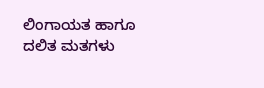ಲಿಂಗಾಯತ ಹಾಗೂ ದಲಿತ ಮತಗಳು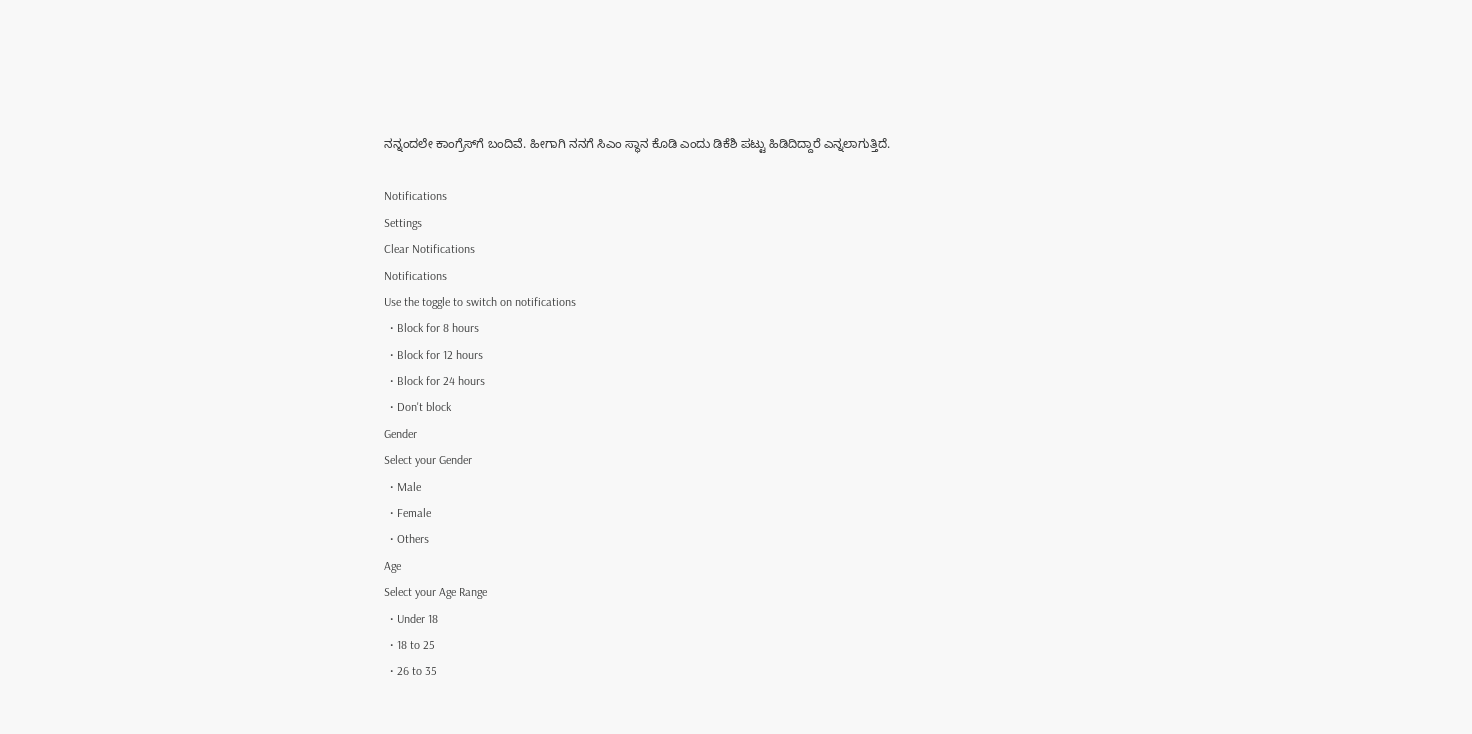ನನ್ನಂದಲೇ ಕಾಂಗ್ರೆಸ್‌ಗೆ ಬಂದಿವೆ. ಹೀಗಾಗಿ ನನಗೆ ಸಿಎಂ ಸ್ಥಾನ ಕೊಡಿ ಎಂದು ಡಿಕೆಶಿ ಪಟ್ಟು ಹಿಡಿದಿದ್ದಾರೆ ಎನ್ನಲಾಗುತ್ತಿದೆ.

Notifications
Settings
Clear Notifications
Notifications
Use the toggle to switch on notifications
  • Block for 8 hours
  • Block for 12 hours
  • Block for 24 hours
  • Don't block
Gender
Select your Gender
  • Male
  • Female
  • Others
Age
Select your Age Range
  • Under 18
  • 18 to 25
  • 26 to 35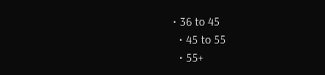• 36 to 45
  • 45 to 55
  • 55+